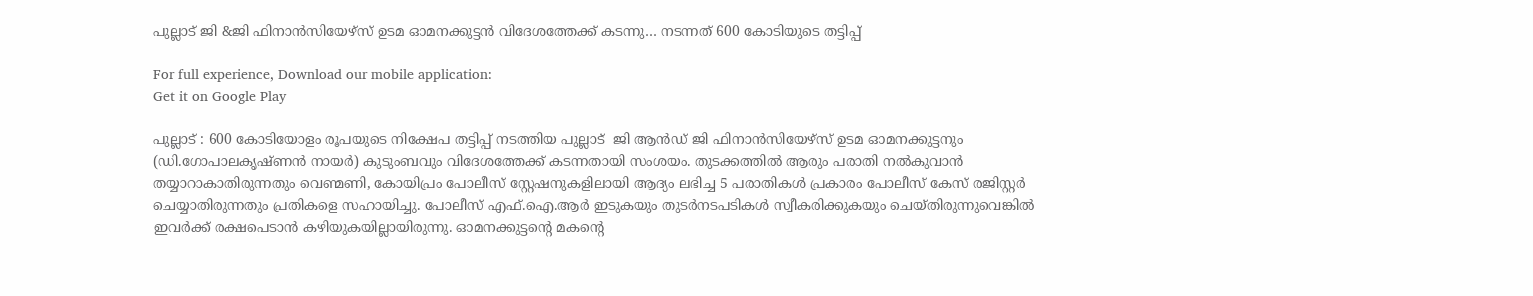പുല്ലാട് ജി &ജി ഫിനാന്‍സിയേഴ്സ് ഉടമ ഓമനക്കുട്ടന്‍ വിദേശത്തേക്ക് കടന്നു… നടന്നത് 600 കോടിയുടെ തട്ടിപ്പ്

For full experience, Download our mobile application:
Get it on Google Play

പുല്ലാട് : 600 കോടിയോളം രൂപയുടെ നിക്ഷേപ തട്ടിപ്പ് നടത്തിയ പുല്ലാട്  ജി ആന്‍ഡ്‌ ജി ഫിനാന്‍സിയേഴ്സ് ഉടമ ഓമനക്കുട്ടനും (ഡി.ഗോപാലകൃഷ്ണന്‍ നായര്‍) കുടുംബവും വിദേശത്തേക്ക് കടന്നതായി സംശയം. തുടക്കത്തില്‍ ആരും പരാതി നല്‍കുവാന്‍ തയ്യാറാകാതിരുന്നതും വെണ്മണി, കോയിപ്രം പോലീസ് സ്റ്റേഷനുകളിലായി ആദ്യം ലഭിച്ച 5 പരാതികള്‍ പ്രകാരം പോലീസ് കേസ് രജിസ്റ്റര്‍ ചെയ്യാതിരുന്നതും പ്രതികളെ സഹായിച്ചു. പോലീസ് എഫ്.ഐ.ആര്‍ ഇടുകയും തുടര്‍നടപടികള്‍ സ്വീകരിക്കുകയും ചെയ്തിരുന്നുവെങ്കില്‍ ഇവര്‍ക്ക് രക്ഷപെടാന്‍ കഴിയുകയില്ലായിരുന്നു. ഓമനക്കുട്ടന്റെ മകന്റെ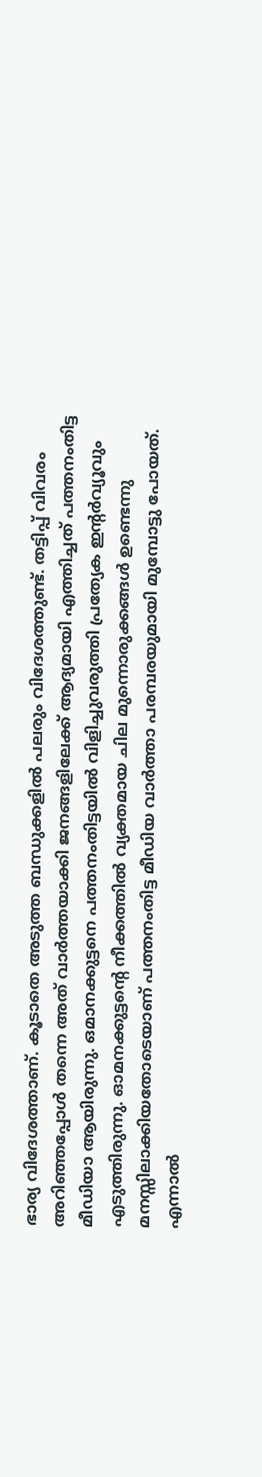ഭാര്യ വിദേശത്താണ്. കൂടാതെ അടുത്ത ബന്ധുക്കളില്‍ പലരും വിദേശത്തുണ്ട്. തട്ടിപ്പ് വിവരം അറിഞ്ഞപ്പോള്‍ തന്നെ അത് വാര്‍ത്തയാക്കി ജനങ്ങളിലേക്ക് ആദ്യമായി എത്തിച്ചത് പത്തനംതിട്ട മീഡിയാ ആയിരുന്നു. ഒമാനക്കുട്ടനെ പത്തനംതിട്ടയില്‍ വിളിച്ചുവരുത്തി പ്രത്യേക ഇന്റര്‍വ്യൂവും എടുത്തിരുന്നു. ഓമനക്കുട്ടന്റെ നീക്കത്തില്‍ വ്യക്തമായ ചില മുന്നൊരുക്കങ്ങള്‍ ഉണ്ടെന്നു മനസ്സിലാക്കിയതോടെയാണ്‌ പത്തനംതിട്ട മീഡിയ വാര്‍ത്താ പരമ്പരയുമായി മുമ്പോട്ടു പോയത്. എന്നാല്‍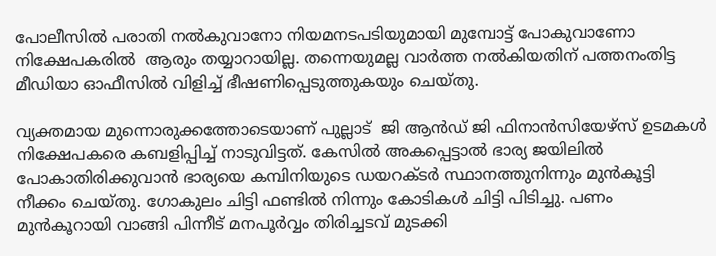പോലീസില്‍ പരാതി നല്‍കുവാനോ നിയമനടപടിയുമായി മുമ്പോട്ട്‌ പോകുവാണോ നിക്ഷേപകരില്‍  ആരും തയ്യാറായില്ല. തന്നെയുമല്ല വാര്‍ത്ത നല്‍കിയതിന് പത്തനംതിട്ട മീഡിയാ ഓഫീസില്‍ വിളിച്ച് ഭീഷണിപ്പെടുത്തുകയും ചെയ്തു.

വ്യക്തമായ മുന്നൊരുക്കത്തോടെയാണ് പുല്ലാട്  ജി ആന്‍ഡ്‌ ജി ഫിനാന്‍സിയേഴ്സ് ഉടമകള്‍ നിക്ഷേപകരെ കബളിപ്പിച്ച്‌ നാടുവിട്ടത്. കേസില്‍ അകപ്പെട്ടാല്‍ ഭാര്യ ജയിലില്‍ പോകാതിരിക്കുവാന്‍ ഭാര്യയെ കമ്പിനിയുടെ ഡയറക്ടര്‍ സ്ഥാനത്തുനിന്നും മുന്‍കൂട്ടി നീക്കം ചെയ്തു. ഗോകുലം ചിട്ടി ഫണ്ടില്‍ നിന്നും കോടികള്‍ ചിട്ടി പിടിച്ചു. പണം മുന്‍കൂറായി വാങ്ങി പിന്നീട് മനപൂര്‍വ്വം തിരിച്ചടവ് മുടക്കി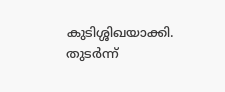കുടിശ്ശിഖയാക്കി. തുടര്‍ന്ന്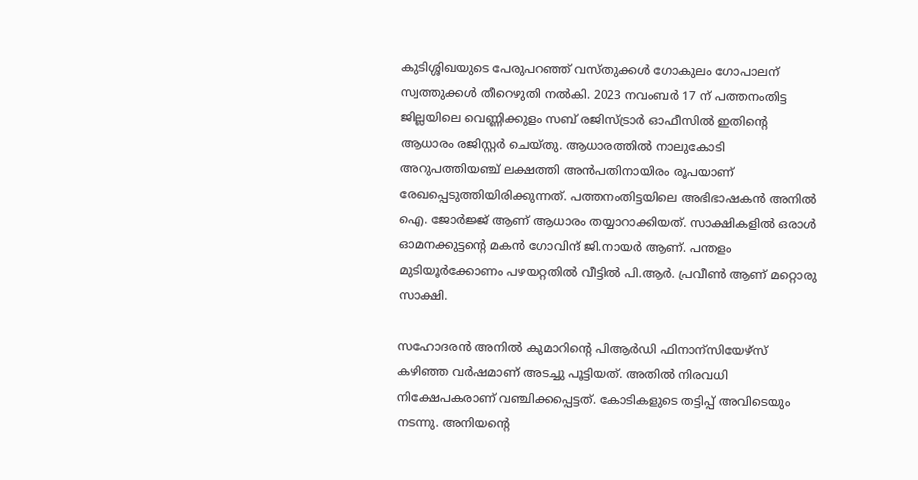കുടിശ്ശിഖയുടെ പേരുപറഞ്ഞ് വസ്തുക്കള്‍ ഗോകുലം ഗോപാലന് സ്വത്തുക്കള്‍ തീറെഴുതി നല്‍കി. 2023 നവംബര്‍ 17 ന് പത്തനംതിട്ട ജില്ലയിലെ വെണ്ണിക്കുളം സബ് രജിസ്ട്രാര്‍ ഓഫീസില്‍ ഇതിന്റെ ആധാരം രജിസ്റ്റര്‍ ചെയ്തു. ആധാരത്തില്‍ നാലുകോടി അറുപത്തിയഞ്ച്‌ ലക്ഷത്തി അന്‍പതിനായിരം രൂപയാണ് രേഖപ്പെടുത്തിയിരിക്കുന്നത്. പത്തനംതിട്ടയിലെ അഭിഭാഷകന്‍ അനില്‍ ഐ. ജോര്‍ജ്ജ് ആണ് ആധാരം തയ്യാറാക്കിയത്. സാക്ഷികളില്‍ ഒരാള്‍ ഓമനക്കുട്ടന്റെ മകന്‍ ഗോവിന്ദ് ജി.നായര്‍ ആണ്. പന്തളം മുടിയൂര്‍ക്കോണം പഴയറ്റതില്‍ വീട്ടില്‍ പി.ആര്‍. പ്രവീണ്‍ ആണ് മറ്റൊരു സാക്ഷി.

സഹോദരന്‍ അനില്‍ കുമാറിന്റെ പിആര്‍ഡി ഫിനാന്സിയേഴ്സ് കഴിഞ്ഞ വര്‍ഷമാണ്‌ അടച്ചു പൂട്ടിയത്. അതില്‍ നിരവധി നിക്ഷേപകരാണ് വഞ്ചിക്കപ്പെട്ടത്. കോടികളുടെ തട്ടിപ്പ് അവിടെയും നടന്നു. അനിയന്റെ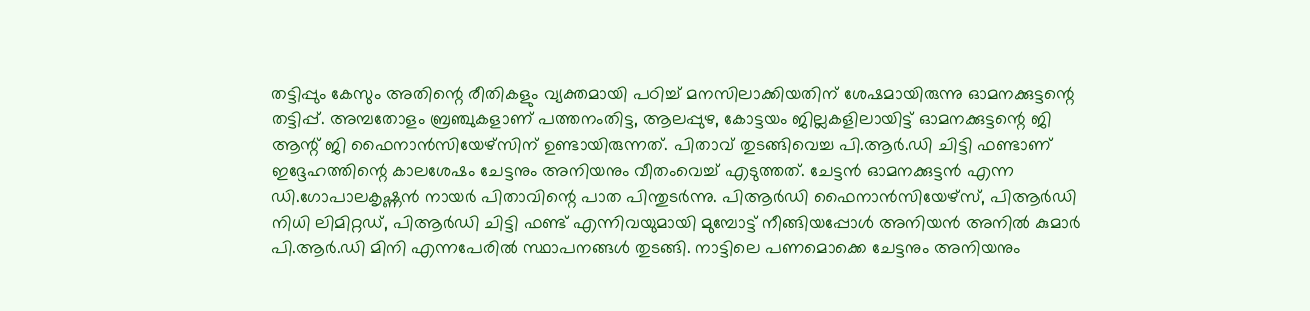തട്ടിപ്പും കേസും അതിന്റെ രീതികളും വ്യക്തമായി പഠിച്ച് മനസിലാക്കിയതിന് ശേഷമായിരുന്നു ഓമനക്കുട്ടന്റെ തട്ടിപ്പ്. അമ്പതോളം ബ്രഞ്ചുകളാണ് പത്തനംതിട്ട, ആലപ്പുഴ, കോട്ടയം ജില്ലകളിലായിട്ട് ഓമനക്കുട്ടന്റെ ജി ആന്റ് ജി ഫൈനാന്‍സിയേഴ്സിന് ഉണ്ടായിരുന്നത്. പിതാവ് തുടങ്ങിവെച്ച പി.ആര്‍.ഡി ചിട്ടി ഫണ്ടാണ് ഇദ്ദേഹത്തിന്റെ കാലശേഷം ചേട്ടനും അനിയനും വീതംവെച്ച് എടുത്തത്‌. ചേട്ടന്‍ ഓമനക്കുട്ടന്‍ എന്ന ഡി.ഗോപാലകൃഷ്ണന്‍ നായര്‍ പിതാവിന്റെ പാത പിന്തുടര്‍ന്നു. പിആര്‍ഡി ഫൈനാന്‍സിയേഴ്സ്, പിആര്‍ഡി നിധി ലിമിറ്റഡ്, പിആര്‍ഡി ചിട്ടി ഫണ്ട് എന്നിവയുമായി മുമ്പോട്ട്‌ നീങ്ങിയപ്പോള്‍ അനിയന്‍ അനില്‍ കുമാര്‍ പി.ആര്‍.ഡി മിനി എന്നപേരില്‍ സ്ഥാപനങ്ങള്‍ തുടങ്ങി. നാട്ടിലെ പണമൊക്കെ ചേട്ടനും അനിയനും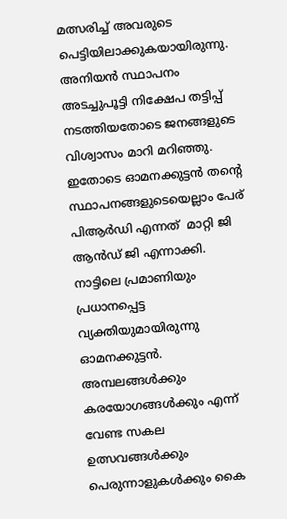മത്സരിച്ച് അവരുടെ പെട്ടിയിലാക്കുകയായിരുന്നു. അനിയന്‍ സ്ഥാപനം അടച്ചുപൂട്ടി നിക്ഷേപ തട്ടിപ്പ് നടത്തിയതോടെ ജനങ്ങളുടെ വിശ്വാസം മാറി മറിഞ്ഞു. ഇതോടെ ഓമനക്കുട്ടന്‍ തന്റെ സ്ഥാപനങ്ങളുടെയെല്ലാം പേര് പിആര്‍ഡി എന്നത്  മാറ്റി ജി ആന്‍ഡ്‌ ജി എന്നാക്കി. നാട്ടിലെ പ്രമാണിയും പ്രധാനപ്പെട്ട വ്യക്തിയുമായിരുന്നു ഓമനക്കുട്ടന്‍. അമ്പലങ്ങള്‍ക്കും കരയോഗങ്ങള്‍ക്കും എന്ന് വേണ്ട സകല ഉത്സവങ്ങള്‍ക്കും പെരുന്നാളുകള്‍ക്കും കൈ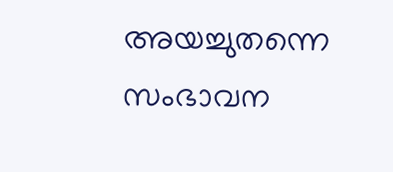അയച്ചുതന്നെ സംഭാവന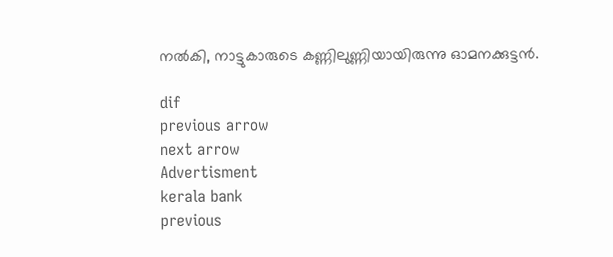നല്‍കി, നാട്ടുകാരുടെ കണ്ണിലുണ്ണിയായിരുന്നു ഓമനക്കുട്ടന്‍.

dif
previous arrow
next arrow
Advertisment
kerala bank
previous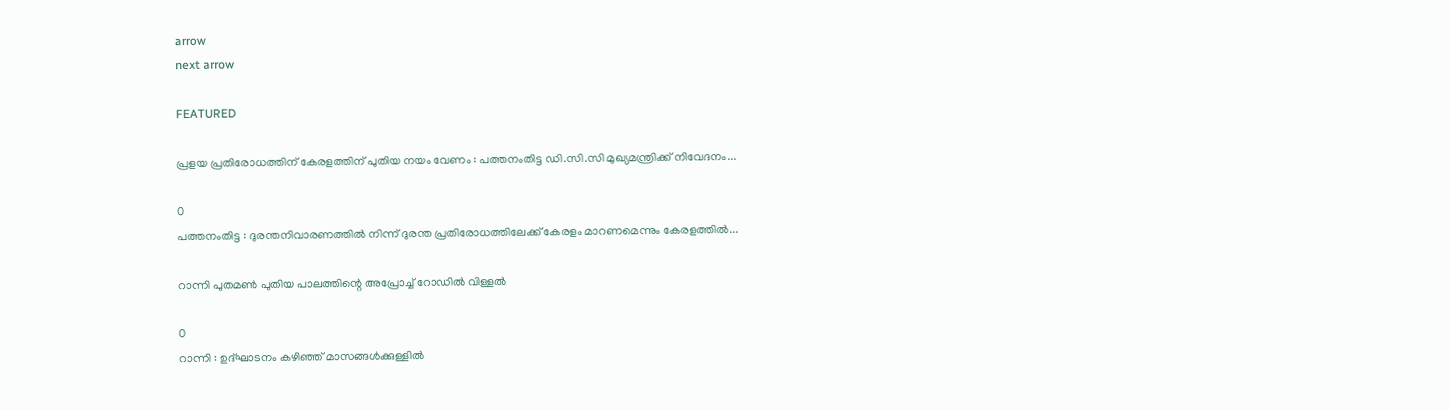arrow
next arrow

FEATURED

പ്രളയ പ്രതിരോധത്തിന് കേരളത്തിന് പുതിയ നയം വേണം : പത്തനംതിട്ട ഡി.സി.സി മുഖ്യമന്ത്രിക്ക് നിവേദനം...

0
പത്തനംതിട്ട : ദുരന്തനിവാരണത്തിൽ നിന്ന് ദുരന്ത പ്രതിരോധത്തിലേക്ക് കേരളം മാറണമെന്നും കേരളത്തിൽ...

റാന്നി പുതമൺ പുതിയ പാലത്തിന്റെ അപ്രോച്ച് റോഡിൽ വിള്ളൽ

0
റാന്നി : ഉദ്ഘാടനം കഴിഞ്ഞ് മാസങ്ങൾക്കുള്ളിൽ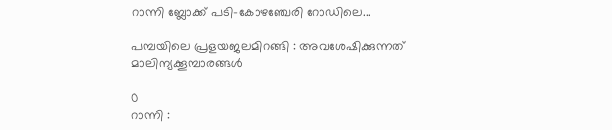റാന്നി ബ്ലോക്ക് പടി-കോഴഞ്ചേരി റോഡിലെ...

പമ്പയിലെ പ്രളയജലമിറങ്ങി : അവശേഷിക്കുന്നത് മാലിന്യക്കൂമ്പാരങ്ങൾ

0
റാന്നി :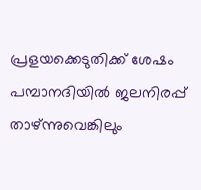പ്രളയക്കെടുതിക്ക് ശേഷം പമ്പാനദിയിൽ ജലനിരപ്പ് താഴ്ന്നുവെങ്കിലും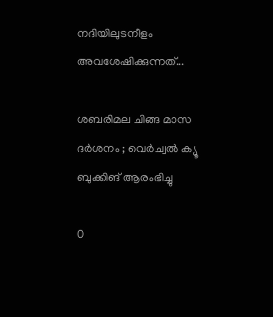നദിയിലുടനീളം അവശേഷിക്കുന്നത്...

ശബരിമല ചിങ്ങ മാസ ദര്‍ശനം ; വെര്‍ച്വല്‍ ക്യൂ ബുക്കിങ് ആരംഭിച്ചു

0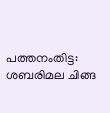പത്തനംതിട്ട: ശബരിമല ചിങ്ങ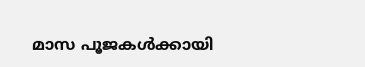മാസ പൂജകള്‍ക്കായി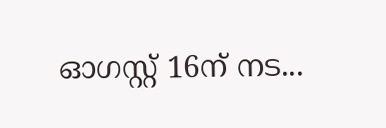ഓഗസ്റ്റ് 16ന് നട...